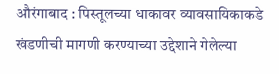औरंगाबाद : पिस्तूलच्या धाकावर व्यावसायिकाकडे खंडणीची मागणी करण्याच्या उद्देशाने गेलेल्या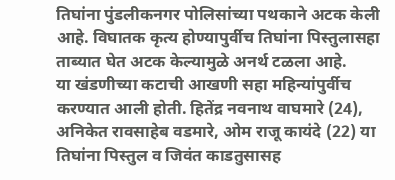तिघांना पुंडलीकनगर पोलिसांच्या पथकाने अटक केली आहे. विघातक कृत्य होण्यापुर्वीच तिघांना पिस्तुलासहा ताब्यात घेत अटक केल्यामुळे अनर्थ टळला आहे.
या खंडणीच्या कटाची आखणी सहा महिन्यांपुर्वीच करण्यात आली होती. हितेंद्र नवनाथ वाघमारे (24), अनिकेत रावसाहेब वडमारे, ओम राजू कायंदे (22) या तिघांना पिस्तुल व जिवंत काडतुसासह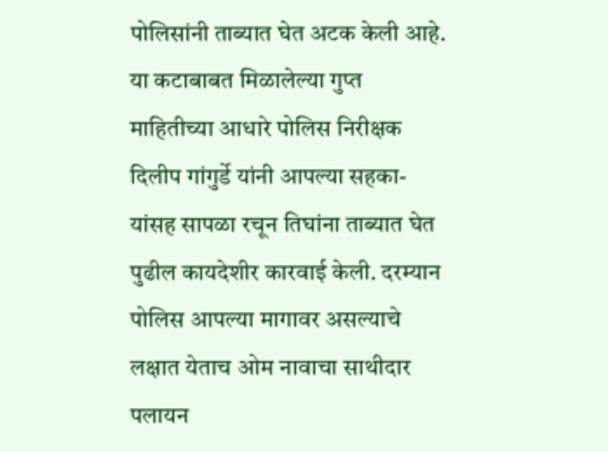पोलिसांनी ताब्यात घेत अटक केली आहे.
या कटाबाबत मिळालेल्या गुप्त माहितीच्या आधारे पोलिस निरीक्षक दिलीप गांगुर्डे यांनी आपल्या सहका-यांसह सापळा रचून तिघांना ताब्यात घेत पुढील कायदेशीर कारवाई केली. दरम्यान पोलिस आपल्या मागावर असल्याचे लक्षात येताच ओम नावाचा साथीदार पलायन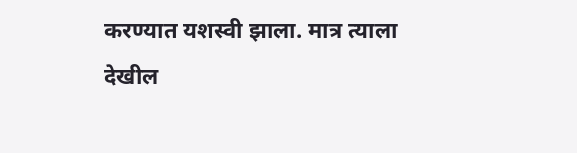करण्यात यशस्वी झाला. मात्र त्याला देखील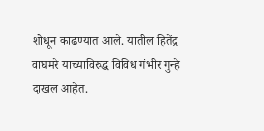शोधून काढण्यात आले. यातील हितेंद्र वाघमरे याच्याविरुद्ध विविध गंभीर गुन्हे दाखल आहेत.